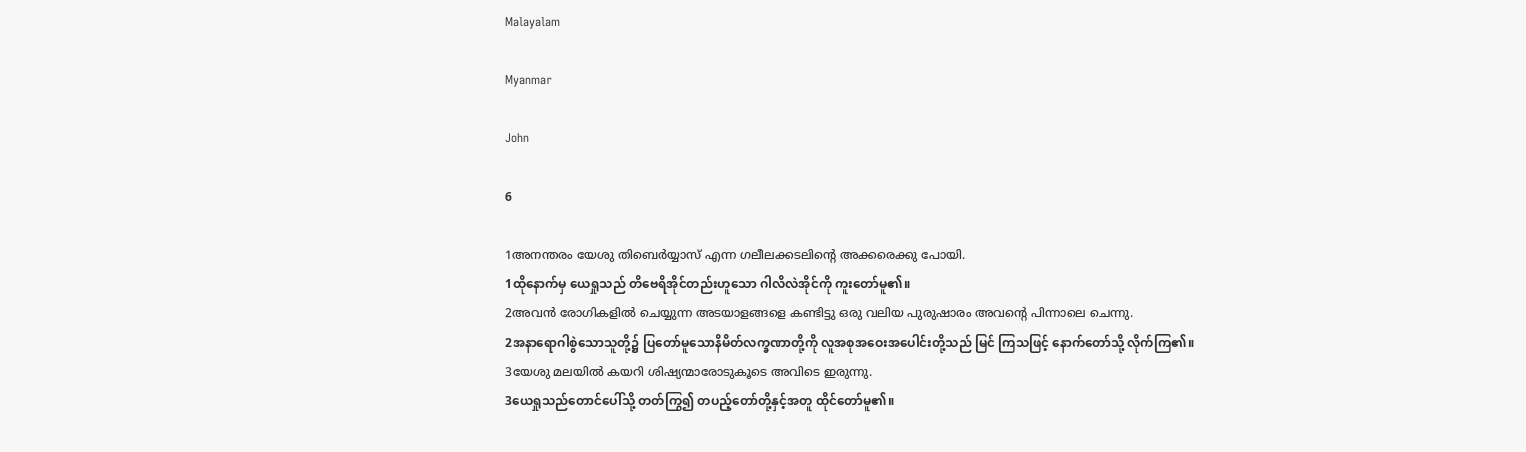Malayalam

Myanmar

John

6

1അനന്തരം യേശു തിബെര്‍യ്യാസ് എന്ന ഗലീലക്കടലിന്റെ അക്കരെക്കു പോയി.
1ထိုနောက်မှ ယေရှုသည် တိဗေရိအိုင်တည်းဟူသော ဂါလိလဲအိုင်ကို ကူးတော်မူ၏။
2അവന്‍ രോഗികളില്‍ ചെയ്യുന്ന അടയാളങ്ങളെ കണ്ടിട്ടു ഒരു വലിയ പുരുഷാരം അവന്റെ പിന്നാലെ ചെന്നു.
2အနာရောဂါစွဲသောသူတို့၌ ပြတော်မူသောနိမိတ်လက္ခဏာတို့ကို လူအစုအဝေးအပေါင်းတို့သည် မြင် ကြသဖြင့် နောက်တော်သို့ လိုက်ကြ၏။
3യേശു മലയില്‍ കയറി ശിഷ്യന്മാരോടുകൂടെ അവിടെ ഇരുന്നു.
3ယေရှုသည်တောင်ပေါ်သို့ တတ်ကြွ၍ တပည့်တော်တို့နှင့်အတူ ထိုင်တော်မူ၏။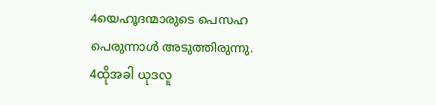4യെഹൂദന്മാരുടെ പെസഹ പെരുന്നാള്‍ അടുത്തിരുന്നു.
4ထိုအခါ ယုဒလူ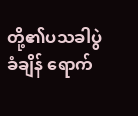တို့၏ပသခါပွဲခံချိန် ရောက်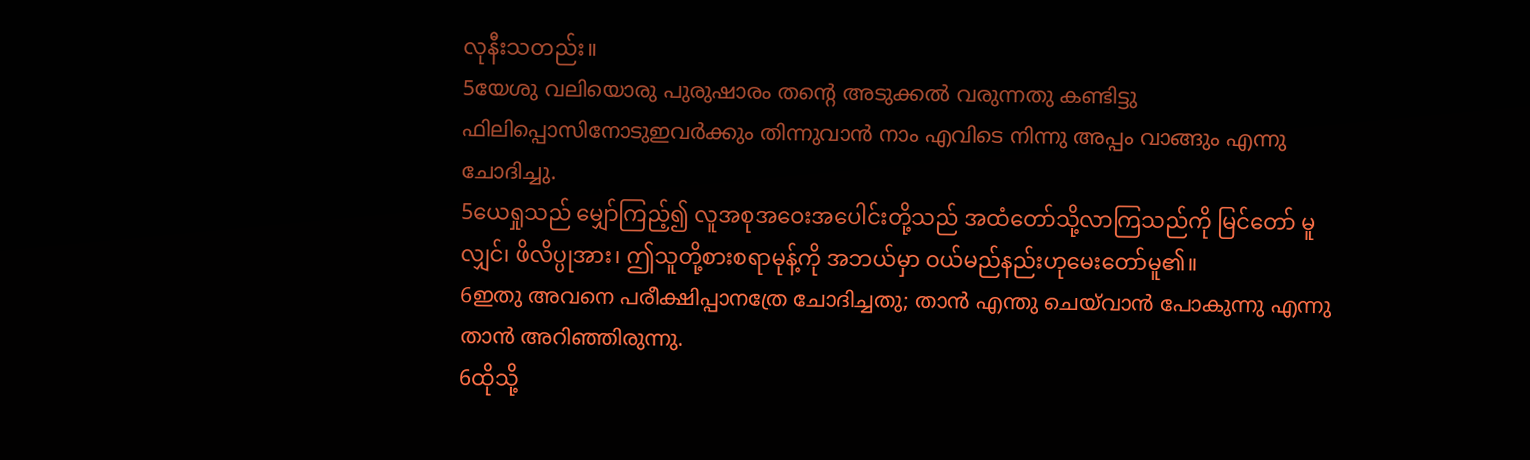လုနီးသတည်း။
5യേശു വലിയൊരു പുരുഷാരം തന്റെ അടുക്കല്‍ വരുന്നതു കണ്ടിട്ടു ഫിലിപ്പൊസിനോടുഇവര്‍ക്കും തിന്നുവാന്‍ നാം എവിടെ നിന്നു അപ്പം വാങ്ങും എന്നു ചോദിച്ചു.
5ယေရှုသည် မျှော်ကြည့်၍ လူအစုအဝေးအပေါင်းတို့သည် အထံတော်သို့လာကြသည်ကို မြင်တော် မူလျှင်၊ ဖိလိပ္ပုအား၊ ဤသူတို့စားစရာမုန့်ကို အဘယ်မှာ ဝယ်မည်နည်းဟုမေးတော်မူ၏။
6ഇതു അവനെ പരീക്ഷിപ്പാനത്രേ ചോദിച്ചതു; താന്‍ എന്തു ചെയ്‍വാന്‍ പോകുന്നു എന്നു താന്‍ അറിഞ്ഞിരുന്നു.
6ထိုသို့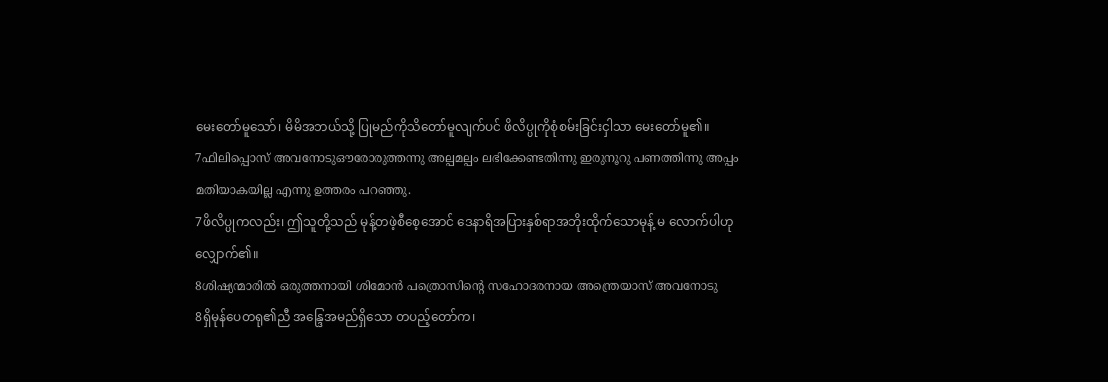မေးတော်မူသော်၊ မိမိအဘယ်သို့ ပြုမည်ကိုသိတော်မူလျက်ပင် ဖိလိပ္ပုကိုစုံစမ်းခြင်းငှါသာ မေးတော်မူ၏။
7ഫിലിപ്പൊസ് അവനോടുഔരോരുത്തന്നു അല്പമല്പം ലഭിക്കേണ്ടതിന്നു ഇരുനൂറു പണത്തിന്നു അപ്പം മതിയാകയില്ല എന്നു ഉത്തരം പറഞ്ഞു.
7ဖိလိပ္ပုကလည်း၊ ဤသူတို့သည် မုန့်တဖဲ့စီစေ့အောင် ဒေနာရိအပြားနှစ်ရာအဘိုးထိုက်သောမုန့် မ လောက်ပါဟုလျှောက်၏။
8ശിഷ്യന്മാരില്‍ ഒരുത്തനായി ശിമോന്‍ പത്രൊസിന്റെ സഹോദരനായ അന്ത്രെയാസ് അവനോടു
8ရှိမုန်ပေတရု၏ညီ အန္ဒြေအမည်ရှိသော တပည့်တော်က၊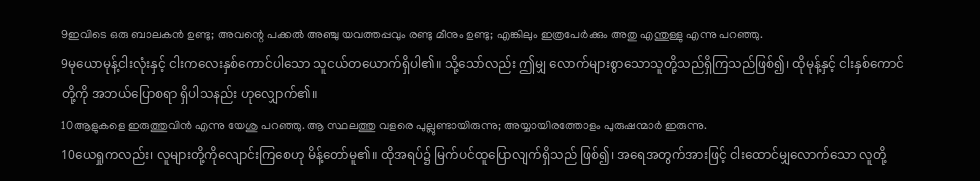9ഇവിടെ ഒരു ബാലകന്‍ ഉണ്ടു; അവന്റെ പക്കല്‍ അഞ്ചു യവത്തപ്പവും രണ്ടു മീനും ഉണ്ടു; എങ്കിലും ഇത്രപേര്‍ക്കും അതു എന്തുള്ളു എന്നു പറഞ്ഞു.
9မုယောမုန့်ငါးလုံးနှင့် ငါးကလေးနှစ်ကောင်ပါသော သူငယ်တယောက်ရှိပါ၏။ သို့သော်လည်း ဤမျှ လောက်များစွာသောသူတို့သည်ရှိကြသည်ဖြစ်၍၊ ထိုမုန့်နှင့် ငါးနှစ်ကောင်တို့ကို အဘယ်ပြောစရာ ရှိပါသနည်း ဟုလျှောက်၏။
10ആളുകളെ ഇരുത്തുവിന്‍ എന്നു യേശു പറഞ്ഞു. ആ സ്ഥലത്തു വളരെ പുല്ലുണ്ടായിരുന്നു; അയ്യായിരത്തോളം പുരുഷന്മാര്‍ ഇരുന്നു.
10ယေရှုကလည်း၊ လူများတို့ကိုလျောင်းကြစေဟု မိန့်တော်မူ၏။ ထိုအရပ်၌ မြက်ပင်ထူပြောလျက်ရှိသည် ဖြစ်၍၊ အရေအတွက်အားဖြင့် ငါးထောင်မျှလောက်သော လူတို့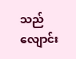သည် လျောင်း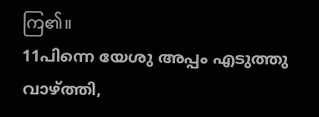ကြ၏။
11പിന്നെ യേശു അപ്പം എടുത്തു വാഴ്ത്തി,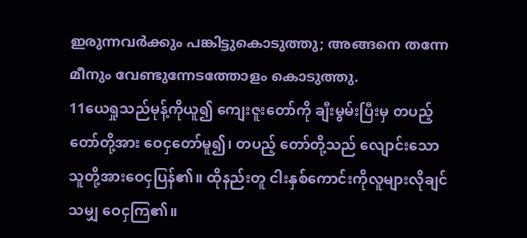ഇരുന്നവര്‍ക്കും പങ്കിട്ടുകൊടുത്തു; അങ്ങനെ തന്നേ മീനും വേണ്ടുന്നേടത്തോളം കൊടുത്തു.
11ယေရှုသည်မုန့်ကိုယူ၍ ကျေးဇူးတော်ကို ချီးမွမ်းပြီးမှ တပည့်တော်တို့အား ဝေငှတော်မူ၍၊ တပည့် တော်တို့သည် လျောင်းသောသူတို့အားဝေငှပြန်၏။ ထိုနည်းတူ ငါးနှစ်ကောင်းကိုလူများလိုချင်သမျှ ဝေငှကြ၏။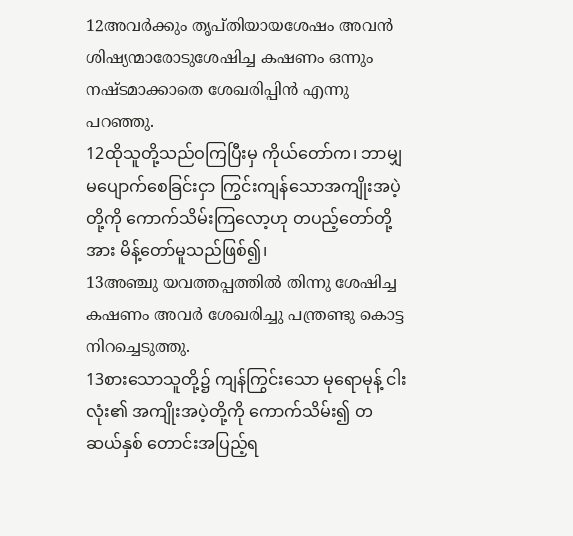12അവര്‍ക്കും തൃപ്തിയായശേഷം അവന്‍ ശിഷ്യന്മാരോടുശേഷിച്ച കഷണം ഒന്നും നഷ്ടമാക്കാതെ ശേഖരിപ്പിന്‍ എന്നു പറഞ്ഞു.
12ထိုသူတို့သည်ဝကြပြီးမှ ကိုယ်တော်က၊ ဘာမျှ မပျောက်စေခြင်းငှာ ကြွင်းကျန်သောအကျိုးအပဲ့တို့ကို ကောက်သိမ်းကြလော့ဟု တပည့်တော်တို့အား မိန့်တော်မူသည်ဖြစ်၍၊
13അഞ്ചു യവത്തപ്പത്തില്‍ തിന്നു ശേഷിച്ച കഷണം അവര്‍ ശേഖരിച്ചു പന്ത്രണ്ടു കൊട്ട നിറച്ചെടുത്തു.
13စားသောသူတို့၌ ကျန်ကြွင်းသော မုရောမုန့် ငါးလုံး၏ အကျိုးအပဲ့တို့ကို ကောက်သိမ်း၍ တဆယ်နှစ် တောင်းအပြည့်ရ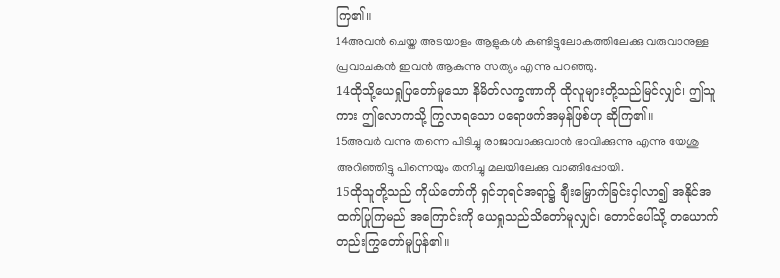ကြ၏။
14അവന്‍ ചെയ്ത അടയാളം ആളുകള്‍ കണ്ടിട്ടുലോകത്തിലേക്കു വരുവാനുള്ള പ്രവാചകന്‍ ഇവന്‍ ആകുന്നു സത്യം എന്നു പറഞ്ഞു.
14ထိုသို့ယေရှုပြတော်မူသော နိမိတ်လက္ခဏာကို ထိုလူများတို့သည်မြင်လျှင်၊ ဤသူကား ဤလောကသို့ ကြွလာရသော ပရောဖက်အမှန်ဖြစ်ဟု ဆိုကြ၏။
15അവര്‍ വന്നു തന്നെ പിടിച്ചു രാജാവാക്കുവാന്‍ ഭാവിക്കുന്നു എന്നു യേശു അറിഞ്ഞിട്ടു പിന്നെയും തനിച്ചു മലയിലേക്കു വാങ്ങിപ്പോയി.
15ထိုသူတို့သည် ကိုယ်တော်ကို ရှင်ဘုရင်အရာ၌ ချီးမြှောက်ခြင်းငှါလာ၍ အနိုင်အထက်ပြုကြမည် အကြောင်းကို ယေရှုသည်သိတော်မူလျှင်၊ တောင်ပေါ်သို့ တယောက်တည်းကြွတော်မူပြန်၏။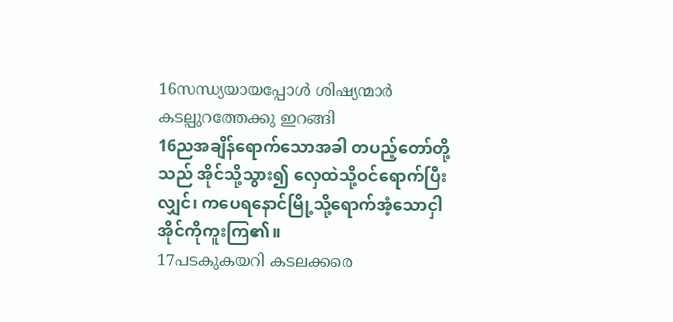16സന്ധ്യയായപ്പോള്‍ ശിഷ്യന്മാര്‍ കടല്പുറത്തേക്കു ഇറങ്ങി
16ညအချိန်ရောက်သောအခါ တပည့်တော်တို့သည် အိုင်သို့သွား၍ လှေထဲသို့ဝင်ရောက်ပြီးလျှင်၊ ကပေရနောင်မြို့သို့ရောက်အံ့သောငှါ အိုင်ကိုကူးကြ၏။
17പടകുകയറി കടലക്കരെ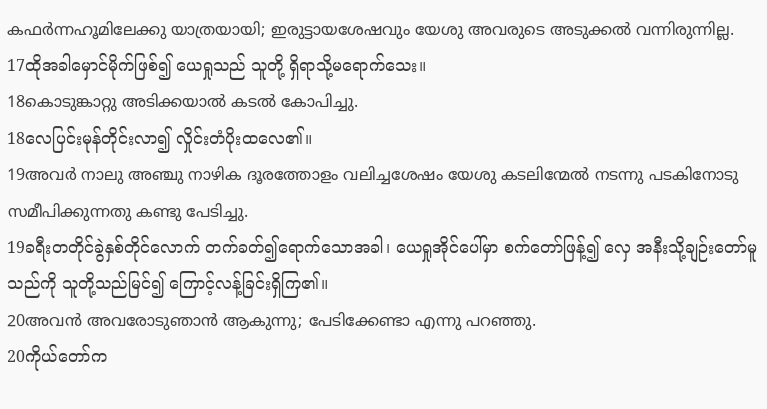കഫര്‍ന്നഹൂമിലേക്കു യാത്രയായി; ഇരുട്ടായശേഷവും യേശു അവരുടെ അടുക്കല്‍ വന്നിരുന്നില്ല.
17ထိုအခါမှောင်မိုက်ဖြစ်၍ ယေရှုသည် သူတို့ ရှိရာသို့မရောက်သေး။
18കൊടുങ്കാറ്റു അടിക്കയാല്‍ കടല്‍ കോപിച്ചു.
18လေပြင်းမုန်တိုင်းလာ၍ လှိုင်းတံပိုးထလေ၏။
19അവര്‍ നാലു അഞ്ചു നാഴിക ദൂരത്തോളം വലിച്ചശേഷം യേശു കടലിന്മേല്‍ നടന്നു പടകിനോടു സമീപിക്കുന്നതു കണ്ടു പേടിച്ചു.
19ခရီးတတိုင်ခွဲနှစ်တိုင်လောက် တက်ခတ်၍ရောက်သောအခါ၊ ယေရှုအိုင်ပေါ်မှာ စက်တော်ဖြန့်၍ လှေ အနီးသို့ချဉ်းတော်မူသည်ကို သူတို့သည်မြင်၍ ကြောင့်လန့်ခြင်းရှိကြ၏။
20അവന്‍ അവരോടുഞാന്‍ ആകുന്നു; പേടിക്കേണ്ടാ എന്നു പറഞ്ഞു.
20ကိုယ်တော်က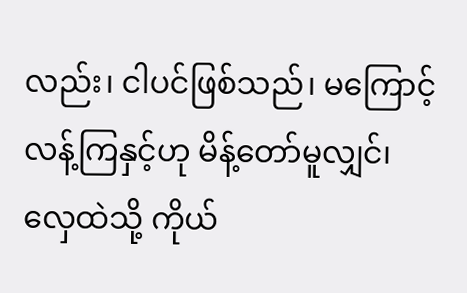လည်း၊ ငါပင်ဖြစ်သည်၊ မကြောင့်လန့်ကြနှင့်ဟု မိန့်တော်မူလျှင်၊ လှေထဲသို့ ကိုယ်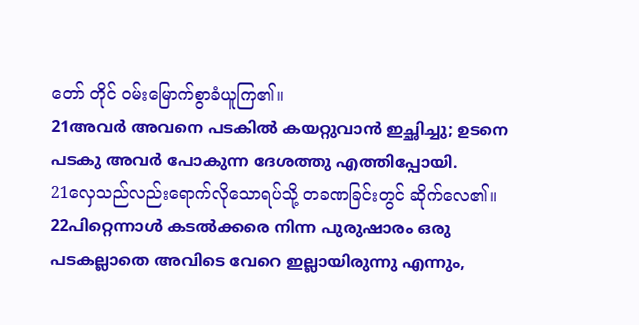တော် တိုင် ဝမ်းမြောက်စွာခံယူကြ၏။
21അവര്‍ അവനെ പടകില്‍ കയറ്റുവാന്‍ ഇച്ഛിച്ചു; ഉടനെ പടകു അവര്‍ പോകുന്ന ദേശത്തു എത്തിപ്പോയി.
21လှေသည်လည်းရောက်လိုသောရပ်သို့ တခဏခြင်းတွင် ဆိုက်လေ၏။
22പിറ്റെന്നാള്‍ കടല്‍ക്കരെ നിന്ന പുരുഷാരം ഒരു പടകല്ലാതെ അവിടെ വേറെ ഇല്ലായിരുന്നു എന്നും,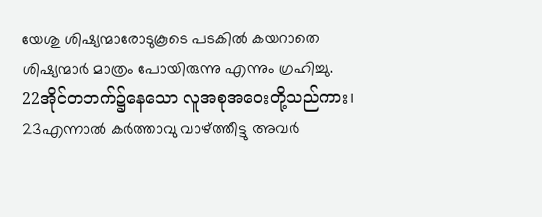യേശു ശിഷ്യന്മാരോടുകൂടെ പടകില്‍ കയറാതെ ശിഷ്യന്മാര്‍ മാത്രം പോയിരുന്നു എന്നും ഗ്രഹിച്ചു.
22အိုင်တဘက်၌နေသော လူအစုအဝေးတို့သည်ကား၊
23എന്നാല്‍ കര്‍ത്താവു വാഴ്ത്തീട്ടു അവര്‍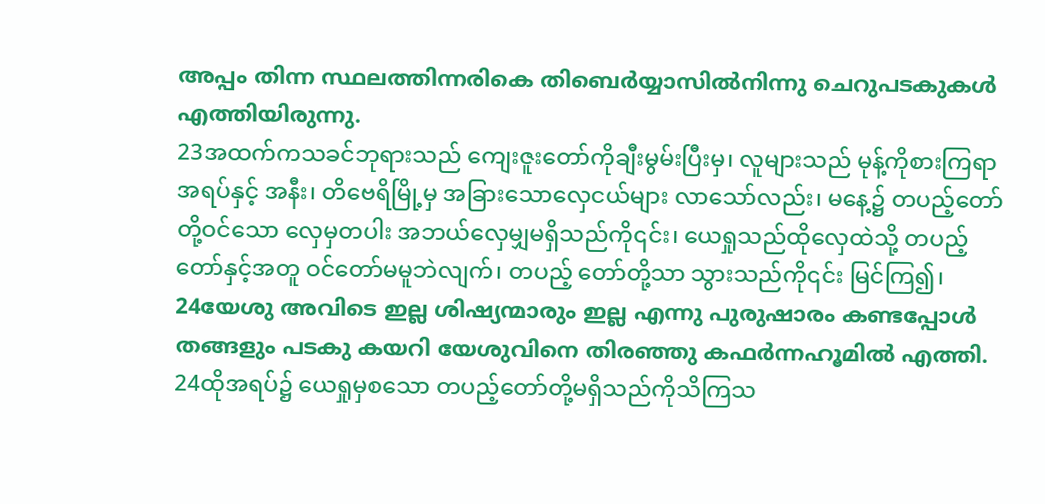അപ്പം തിന്ന സ്ഥലത്തിന്നരികെ തിബെര്‍യ്യാസില്‍നിന്നു ചെറുപടകുകള്‍ എത്തിയിരുന്നു.
23အထက်ကသခင်ဘုရားသည် ကျေးဇူးတော်ကိုချီးမွမ်းပြီးမှ၊ လူများသည် မုန့်ကိုစားကြရာ အရပ်နှင့် အနီး၊ တိဗေရိမြို့မှ အခြားသောလှေငယ်များ လာသော်လည်း၊ မနေ့၌ တပည့်တော်တို့ဝင်သော လှေမှတပါး အဘယ်လှေမျှမရှိသည်ကို၎င်း၊ ယေရှုသည်ထိုလှေထဲသို့ တပည့်တော်နှင့်အတူ ဝင်တော်မမူဘဲလျက်၊ တပည့် တော်တို့သာ သွားသည်ကို၎င်း မြင်ကြ၍၊
24യേശു അവിടെ ഇല്ല ശിഷ്യന്മാരും ഇല്ല എന്നു പുരുഷാരം കണ്ടപ്പോള്‍ തങ്ങളും പടകു കയറി യേശുവിനെ തിരഞ്ഞു കഫര്‍ന്നഹൂമില്‍ എത്തി.
24ထိုအရပ်၌ ယေရှုမှစသော တပည့်တော်တို့မရှိသည်ကိုသိကြသ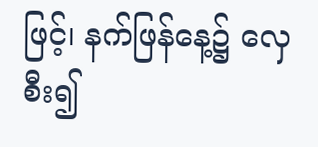ဖြင့်၊ နက်ဖြန်နေ့၌ လှေစီး၍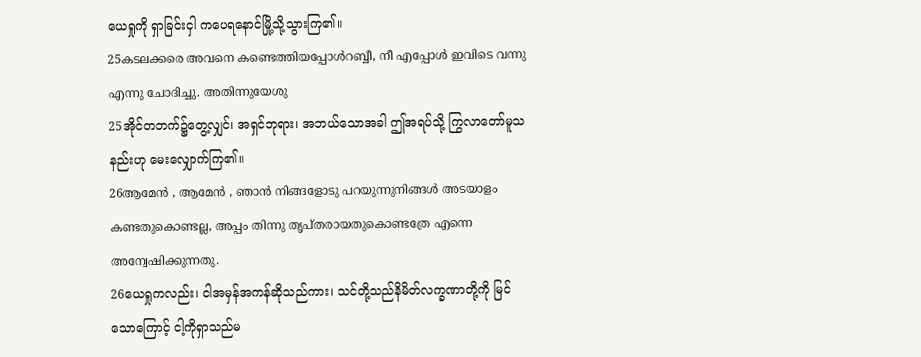ယေရှုကို ရှာခြင်းငှါ ကပေရနောင်မြို့သို့သွားကြ၏။
25കടലക്കരെ അവനെ കണ്ടെത്തിയപ്പോള്‍റബ്ബീ, നീ എപ്പോള്‍ ഇവിടെ വന്നു എന്നു ചോദിച്ചു. അതിന്നുയേശു
25အိုင်တဘက်၌တွေ့လျှင်၊ အရှင်ဘုရား၊ အဘယ်သောအခါ ဤအရပ်သို့ ကြွလာတော်မူသနည်းဟု မေးလျှောက်ကြ၏။
26ആമേന്‍ , ആമേന്‍ , ഞാന്‍ നിങ്ങളോടു പറയുന്നുനിങ്ങള്‍ അടയാളം കണ്ടതുകൊണ്ടല്ല, അപ്പം തിന്നു തൃപ്തരായതുകൊണ്ടത്രേ എന്നെ അന്വേഷിക്കുന്നതു.
26ယေရှုကလည်း၊ ငါအမှန်အကန်ဆိုသည်ကား၊ သင်တို့သည်နိမိတ်လက္ခဏာတို့ကို မြင်သောကြောင့် ငါ့ကိုရှာသည်မ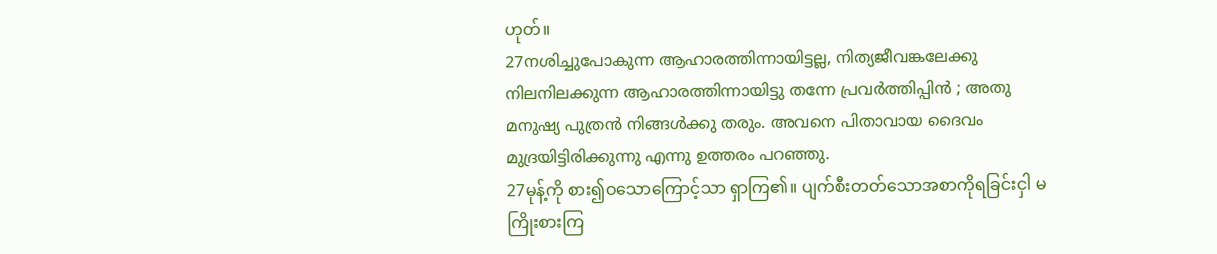ဟုတ်။
27നശിച്ചുപോകുന്ന ആഹാരത്തിന്നായിട്ടല്ല, നിത്യജീവങ്കലേക്കു നിലനിലക്കുന്ന ആഹാരത്തിന്നായിട്ടു തന്നേ പ്രവര്‍ത്തിപ്പിന്‍ ; അതു മനുഷ്യ പുത്രന്‍ നിങ്ങള്‍ക്കു തരും. അവനെ പിതാവായ ദൈവം മുദ്രയിട്ടിരിക്കുന്നു എന്നു ഉത്തരം പറഞ്ഞു.
27မုန့်ကို စား၍ဝသောကြောင့်သာ ရှာကြ၏။ ပျက်စီးတတ်သောအစာကိုရခြင်းငှါ မကြိုးစားကြ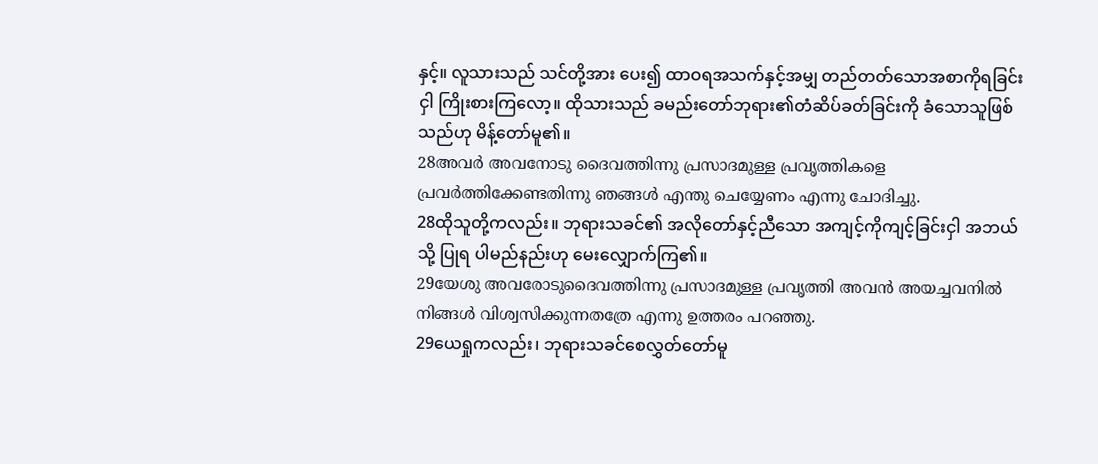နှင့်။ လူသားသည် သင်တို့အား ပေး၍ ထာဝရအသက်နှင့်အမျှ တည်တတ်သောအစာကိုရခြင်းငှါ ကြိုးစားကြလော့။ ထိုသားသည် ခမည်းတော်ဘုရား၏တံဆိပ်ခတ်ခြင်းကို ခံသောသူဖြစ်သည်ဟု မိန့်တော်မူ၏။
28അവര്‍ അവനോടു ദൈവത്തിന്നു പ്രസാദമുള്ള പ്രവൃത്തികളെ പ്രവര്‍ത്തിക്കേണ്ടതിന്നു ഞങ്ങള്‍ എന്തു ചെയ്യേണം എന്നു ചോദിച്ചു.
28ထိုသူတို့ကလည်း။ ဘုရားသခင်၏ အလိုတော်နှင့်ညီသော အကျင့်ကိုကျင့်ခြင်းငှါ အဘယ်သို့ ပြုရ ပါမည်နည်းဟု မေးလျှောက်ကြ၏။
29യേശു അവരോടുദൈവത്തിന്നു പ്രസാദമുള്ള പ്രവൃത്തി അവന്‍ അയച്ചവനില്‍ നിങ്ങള്‍ വിശ്വസിക്കുന്നതത്രേ എന്നു ഉത്തരം പറഞ്ഞു.
29ယေရှုကလည်း၊ ဘုရားသခင်စေလွှတ်တော်မူ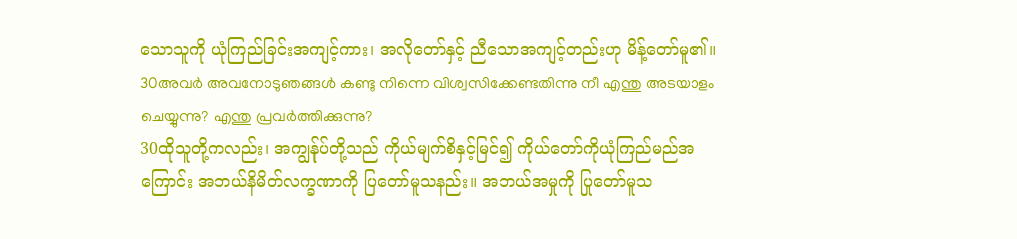သောသူကို ယုံကြည်ခြင်းအကျင့်ကား၊ အလိုတော်နှင့် ညီသောအကျင့်တည်းဟု မိန့်တော်မူ၏။
30അവര്‍ അവനോടുഞങ്ങള്‍ കണ്ടു നിന്നെ വിശ്വസിക്കേണ്ടതിന്നു നീ എന്തു അടയാളം ചെയ്യുന്നു? എന്തു പ്രവര്‍ത്തിക്കുന്നു?
30ထိုသူတို့ကလည်း၊ အကျွန်ုပ်တို့သည် ကိုယ်မျက်စိနှင့်မြင်၍ ကိုယ်တော်ကိုယုံကြည်မည်အကြောင်း အဘယ်နိမိတ်လက္ခဏာကို ပြတော်မူသနည်း။ အဘယ်အမှုကို ပြုတော်မူသ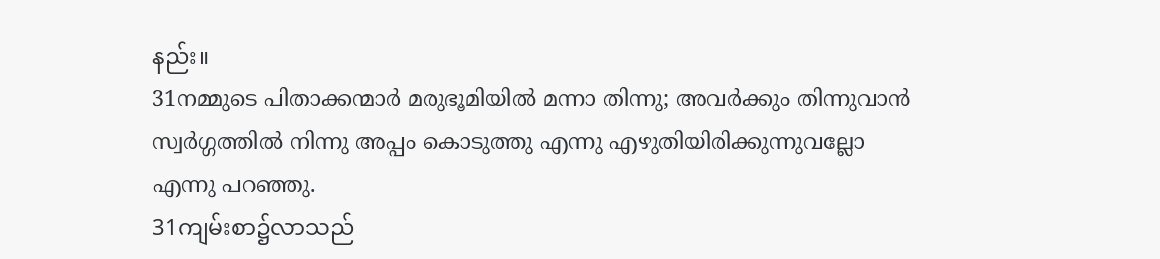နည်း။
31നമ്മുടെ പിതാക്കന്മാര്‍ മരുഭൂമിയില്‍ മന്നാ തിന്നു; അവര്‍ക്കും തിന്നുവാന്‍ സ്വര്‍ഗ്ഗത്തില്‍ നിന്നു അപ്പം കൊടുത്തു എന്നു എഴുതിയിരിക്കുന്നുവല്ലോ എന്നു പറഞ്ഞു.
31ကျမ်းစာ၌လာသည်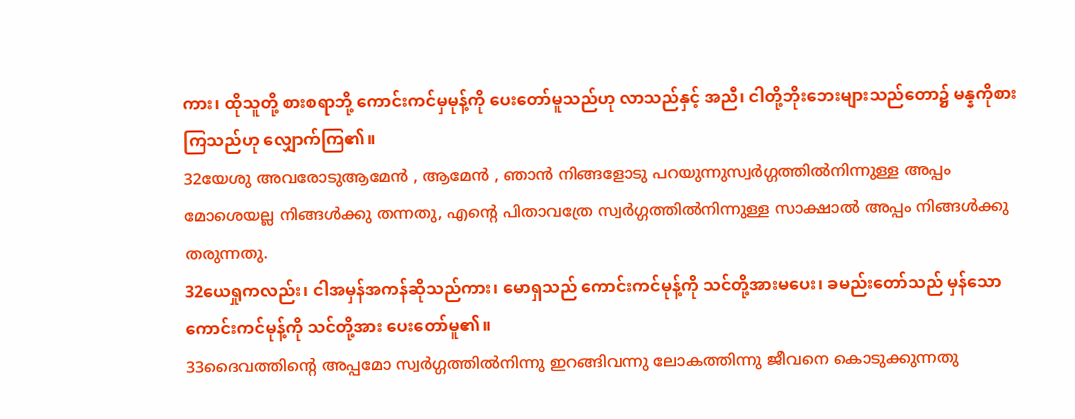ကား၊ ထိုသူတို့ စားစရာဘို့ ကောင်းကင်မှမုန့်ကို ပေးတော်မူသည်ဟု လာသည်နှင့် အညီ၊ ငါတို့ဘိုးဘေးများသည်တော၌ မန္နကိုစားကြသည်ဟု လျှောက်ကြ၏။
32യേശു അവരോടുആമേന്‍ , ആമേന്‍ , ഞാന്‍ നിങ്ങളോടു പറയുന്നുസ്വര്‍ഗ്ഗത്തില്‍നിന്നുള്ള അപ്പം മോശെയല്ല നിങ്ങള്‍ക്കു തന്നതു, എന്റെ പിതാവത്രേ സ്വര്‍ഗ്ഗത്തില്‍നിന്നുള്ള സാക്ഷാല്‍ അപ്പം നിങ്ങള്‍ക്കു തരുന്നതു.
32ယေရှုကလည်း၊ ငါအမှန်အကန်ဆိုသည်ကား၊ မောရှသည် ကောင်းကင်မုန့်ကို သင်တို့အားမပေး၊ ခမည်းတော်သည် မှန်သောကောင်းကင်မုန့်ကို သင်တို့အား ပေးတော်မူ၏။
33ദൈവത്തിന്റെ അപ്പമോ സ്വര്‍ഗ്ഗത്തില്‍നിന്നു ഇറങ്ങിവന്നു ലോകത്തിന്നു ജീവനെ കൊടുക്കുന്നതു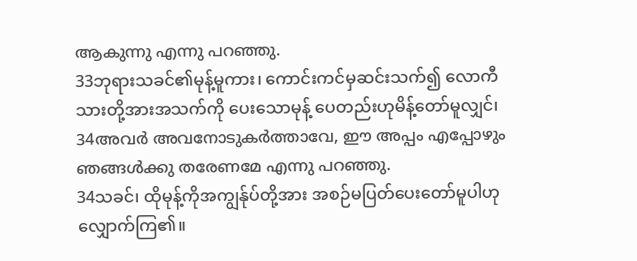ആകുന്നു എന്നു പറഞ്ഞു.
33ဘုရားသခင်၏မုန့်မူကား၊ ကောင်းကင်မှဆင်းသက်၍ လောကီသားတို့အားအသက်ကို ပေးသောမုန့် ပေတည်းဟုမိန့်တော်မူလျှင်၊
34അവര്‍ അവനോടുകര്‍ത്താവേ, ഈ അപ്പം എപ്പോഴും ഞങ്ങള്‍ക്കു തരേണമേ എന്നു പറഞ്ഞു.
34သခင်၊ ထိုမုန့်ကိုအကျွန်ုပ်တို့အား အစဉ်မပြတ်ပေးတော်မူပါဟု လျှောက်ကြ၏။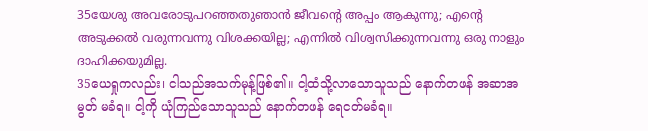35യേശു അവരോടുപറഞ്ഞതുഞാന്‍ ജീവന്റെ അപ്പം ആകുന്നു; എന്റെ അടുക്കല്‍ വരുന്നവന്നു വിശക്കയില്ല; എന്നില്‍ വിശ്വസിക്കുന്നവന്നു ഒരു നാളും ദാഹിക്കയുമില്ല.
35ယေရှုကလည်း၊ ငါသည်အသက်မုန့်ဖြစ်၏။ ငါ့ထံသို့လာသောသူသည် နောက်တဖန် အဆာအမွတ် မခံရ။ ငါ့ကို ယုံကြည်သောသူသည် နောက်တဖန် ရေငတ်မခံရ။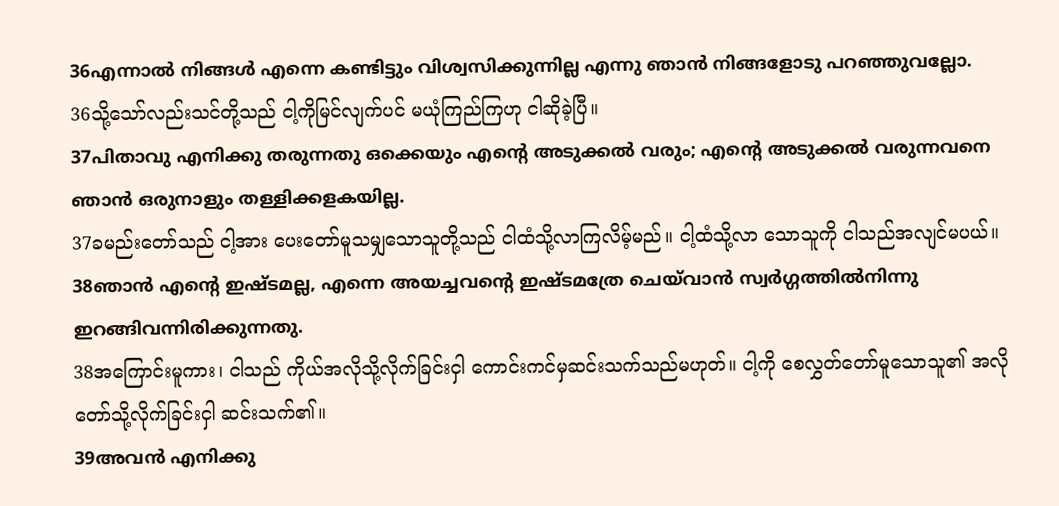36എന്നാല്‍ നിങ്ങള്‍ എന്നെ കണ്ടിട്ടും വിശ്വസിക്കുന്നില്ല എന്നു ഞാന്‍ നിങ്ങളോടു പറഞ്ഞുവല്ലോ.
36သို့သော်လည်းသင်တို့သည် ငါ့ကိုမြင်လျက်ပင် မယုံကြည်ကြဟု ငါဆိုခဲ့ပြီ။
37പിതാവു എനിക്കു തരുന്നതു ഒക്കെയും എന്റെ അടുക്കല്‍ വരും; എന്റെ അടുക്കല്‍ വരുന്നവനെ ഞാന്‍ ഒരുനാളും തള്ളിക്കളകയില്ല.
37ခမည်းတော်သည် ငါ့အား ပေးတော်မူသမျှသောသူတို့သည် ငါထံသို့လာကြလိမ့်မည်။ ငါ့ထံသို့လာ သောသူကို ငါသည်အလျင်မပယ်။
38ഞാന്‍ എന്റെ ഇഷ്ടമല്ല, എന്നെ അയച്ചവന്റെ ഇഷ്ടമത്രേ ചെയ്‍വാന്‍ സ്വര്‍ഗ്ഗത്തില്‍നിന്നു ഇറങ്ങിവന്നിരിക്കുന്നതു.
38အကြောင်းမူကား၊ ငါသည် ကိုယ်အလိုသို့လိုက်ခြင်းငှါ ကောင်းကင်မှဆင်းသက်သည်မဟုတ်။ ငါ့ကို စေလွှတ်တော်မူသောသူ၏ အလိုတော်သို့လိုက်ခြင်းငှါ ဆင်းသက်၏။
39അവന്‍ എനിക്കു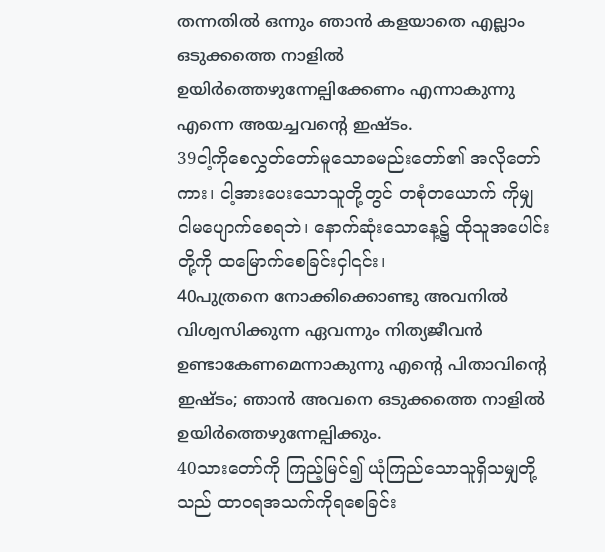തന്നതില്‍ ഒന്നും ഞാന്‍ കളയാതെ എല്ലാം ഒടുക്കത്തെ നാളില്‍ ഉയിര്‍ത്തെഴുന്നേല്പിക്കേണം എന്നാകുന്നു എന്നെ അയച്ചവന്റെ ഇഷ്ടം.
39ငါ့ကိုစေလွှတ်တော်မူသောခမည်းတော်၏ အလိုတော်ကား၊ ငါ့အားပေးသောသူတို့တွင် တစုံတယောက် ကိုမျှ ငါမပျောက်စေရဘဲ၊ နောက်ဆုံးသောနေ့၌ ထိုသူအပေါင်းတို့ကို ထမြောက်စေခြင်းငှါ၎င်း၊
40പുത്രനെ നോക്കിക്കൊണ്ടു അവനില്‍ വിശ്വസിക്കുന്ന ഏവന്നും നിത്യജീവന്‍ ഉണ്ടാകേണമെന്നാകുന്നു എന്റെ പിതാവിന്റെ ഇഷ്ടം; ഞാന്‍ അവനെ ഒടുക്കത്തെ നാളില്‍ ഉയിര്‍ത്തെഴുന്നേല്പിക്കും.
40သားတော်ကို ကြည့်မြင်၍ ယုံကြည်သောသူရှိသမျှတို့သည် ထာဝရအသက်ကိုရစေခြင်း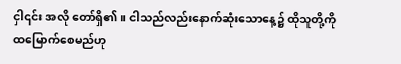ငှါ၎င်း အလို တော်ရှိ၏။ ငါသည်လည်းနောက်ဆုံးသောနေ့၌ ထိုသူတို့ကို ထမြောက်စေမည်ဟု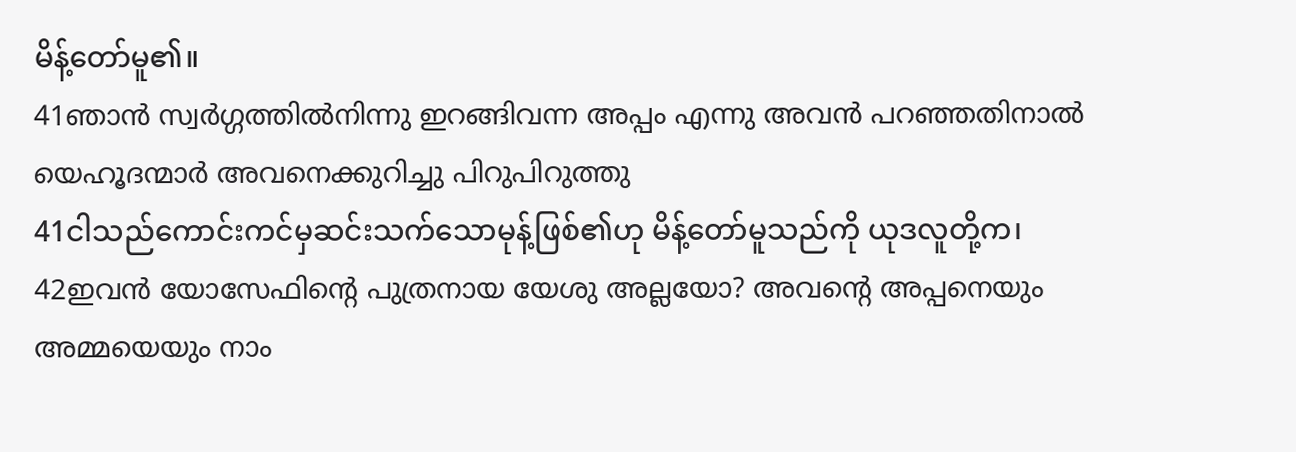မိန့်တော်မူ၏။
41ഞാന്‍ സ്വര്‍ഗ്ഗത്തില്‍നിന്നു ഇറങ്ങിവന്ന അപ്പം എന്നു അവന്‍ പറഞ്ഞതിനാല്‍ യെഹൂദന്മാര്‍ അവനെക്കുറിച്ചു പിറുപിറുത്തു
41ငါသည်ကောင်းကင်မှဆင်းသက်သောမုန့်ဖြစ်၏ဟု မိန့်တော်မူသည်ကို ယုဒလူတို့က၊
42ഇവന്‍ യോസേഫിന്റെ പുത്രനായ യേശു അല്ലയോ? അവന്റെ അപ്പനെയും അമ്മയെയും നാം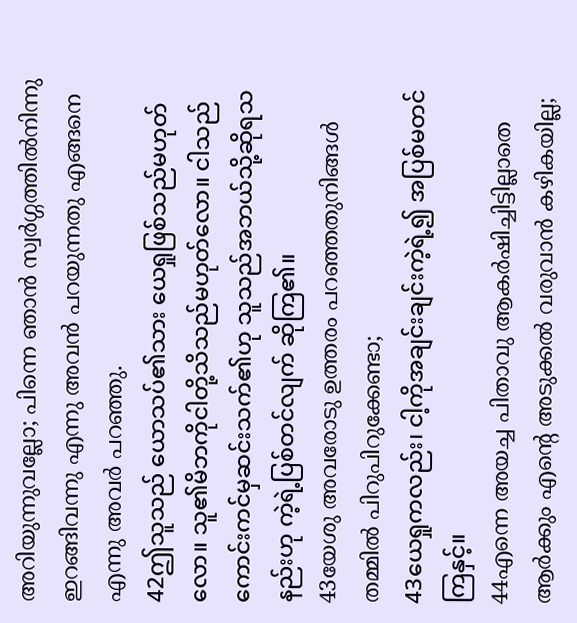അറിയുന്നുവല്ലോ; പിന്നെ ഞാന്‍ സ്വര്‍ഗ്ഗത്തില്‍നിന്നു ഇറങ്ങിവന്നു എന്നു അവന്‍ പറയുന്നതു എങ്ങനെ എന്നു അവര്‍ പറഞ്ഞു.
42ဤသူသည် ယောသပ်၏သား ယေရှုဖြစ်သည်မဟုတ်လော။ သူ၏မိဘကိုငါတို့သိသည်မဟုတ်လော။ ငါသည် ကောင်းကင်မှဆင်းသက်၏ဟု သူသည်အဘယ်သို့ဆိုရသနည်းဟု ကဲ့ရဲ့ပြစ်တင်လျက် ဆိုကြ၏။
43യേശു അവരോടു ഉത്തരം പറഞ്ഞതുനിങ്ങള്‍ തമ്മില്‍ പിറുപിറുക്കേണ്ടാ;
43ယေရှုကလည်း၊ ငါ့ကိုအချင်းချင်းကဲ့ရဲ့၍ အပြစ်မတင်ကြနှင့်။
44എന്നെ അയച്ച പിതാവു ആകര്‍ഷിച്ചിട്ടില്ലാതെ ആര്‍ക്കും എന്റെ അടുക്കല്‍ വരുവാന്‍ കഴികയില്ല;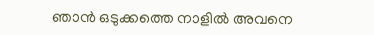ഞാന്‍ ഒടുക്കത്തെ നാളില്‍ അവനെ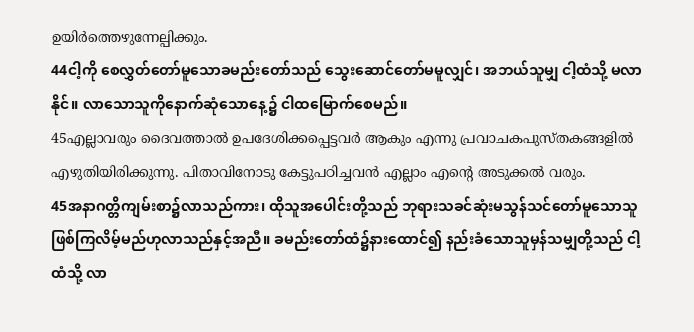ഉയിര്‍ത്തെഴുന്നേല്പിക്കും.
44ငါ့ကို စေလွှတ်တော်မူသောခမည်းတော်သည် သွေးဆောင်တော်မမူလျှင်၊ အဘယ်သူမျှ ငါ့ထံသို့ မလာ နိုင်။ လာသောသူကိုနောက်ဆုံသောနေ့၌ ငါထမြောက်စေမည်။
45എല്ലാവരും ദൈവത്താല്‍ ഉപദേശിക്കപ്പെട്ടവര്‍ ആകും എന്നു പ്രവാചകപുസ്തകങ്ങളില്‍ എഴുതിയിരിക്കുന്നു. പിതാവിനോടു കേട്ടുപഠിച്ചവന്‍ എല്ലാം എന്റെ അടുക്കല്‍ വരും.
45အနာဂတ္တိကျမ်းစာ၌လာသည်ကား၊ ထိုသူအပေါင်းတို့သည် ဘုရားသခင်ဆုံးမသွန်သင်တော်မူသောသူ ဖြစ်ကြလိမ့်မည်ဟုလာသည်နှင့်အညီ။ ခမည်းတော်ထံ၌နားထောင်၍ နည်းခံသောသူမှန်သမျှတို့သည် ငါ့ထံသို့ လာ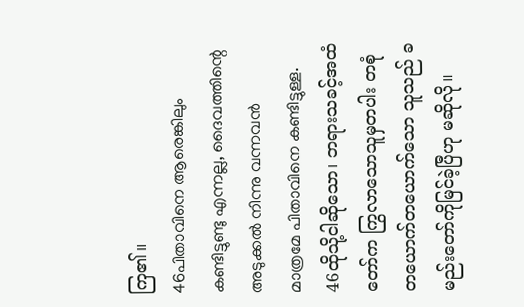ကြ၏။
46പിതാവിനെ ആരെങ്കിലും കണ്ടിട്ടുണ്ടു എന്നല്ല, ദൈവത്തിന്റെ അടുക്കല്‍ നിന്നു വന്നവന്‍ മാത്രമേ പിതാവിനെ കണ്ടിട്ടുള്ള.
46ထိုသို့ငါဆိုသော၊ ဘရားသခင့်အထံတော်က ကြွလာသောသူမှတပါး တစုံတယောက်တယောက်သော သူသည် ခမည်းတော်ကိုမြင်ခဲ့ပြီဟု မဆိုလို။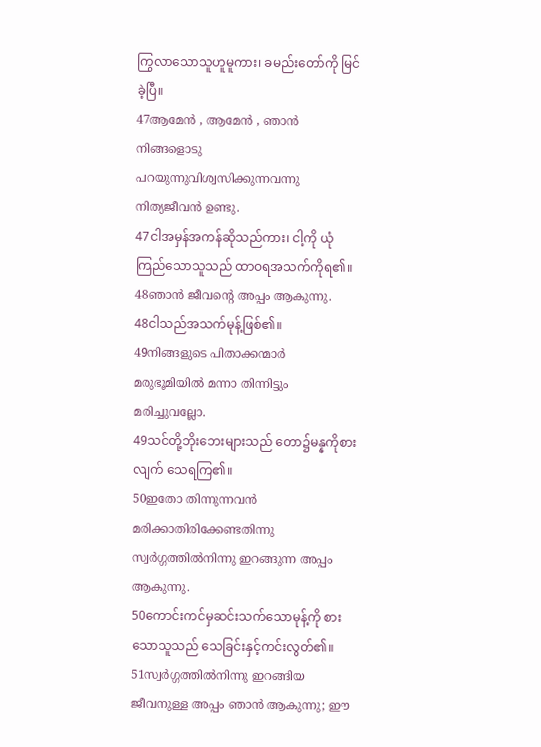ကြွလာသောသူဟူမူကား၊ ခမည်းတော်ကို မြင်ခဲ့ပြီ။
47ആമേന്‍ , ആമേന്‍ , ഞാന്‍ നിങ്ങളൊടു പറയുന്നുവിശ്വസിക്കുന്നവന്നു നിത്യജീവന്‍ ഉണ്ടു.
47ငါအမှန်အကန်ဆိုသည်ကား၊ ငါ့ကို ယုံကြည်သောသူသည် ထာဝရအသက်ကိုရ၏။
48ഞാന്‍ ജീവന്റെ അപ്പം ആകുന്നു.
48ငါသည်အသက်မုန့်ဖြစ်၏။
49നിങ്ങളുടെ പിതാക്കന്മാര്‍ മരുഭൂമിയില്‍ മന്നാ തിന്നിട്ടും മരിച്ചുവല്ലോ.
49သင်တို့ဘိုးဘေးများသည် တော၌မန္နကိုစားလျက် သေရကြ၏။
50ഇതോ തിന്നുന്നവന്‍ മരിക്കാതിരിക്കേണ്ടതിന്നു സ്വര്‍ഗ്ഗത്തില്‍നിന്നു ഇറങ്ങുന്ന അപ്പം ആകുന്നു.
50ကောင်းကင်မှဆင်းသက်သောမုန့်ကို စားသောသူသည် သေခြင်းနှင့်ကင်းလွတ်၏။
51സ്വര്‍ഗ്ഗത്തില്‍നിന്നു ഇറങ്ങിയ ജീവനുള്ള അപ്പം ഞാന്‍ ആകുന്നു; ഈ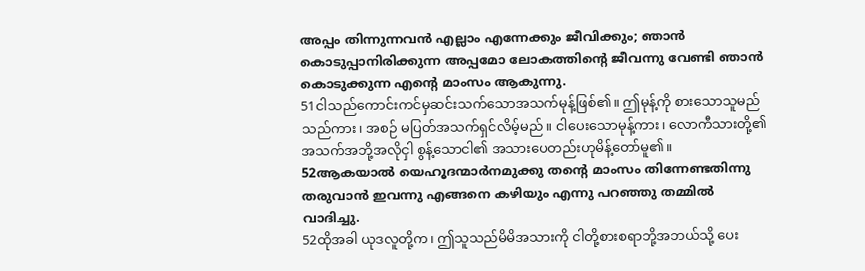അപ്പം തിന്നുന്നവന്‍ എല്ലാം എന്നേക്കും ജീവിക്കും; ഞാന്‍ കൊടുപ്പാനിരിക്കുന്ന അപ്പമോ ലോകത്തിന്റെ ജീവന്നു വേണ്ടി ഞാന്‍ കൊടുക്കുന്ന എന്റെ മാംസം ആകുന്നു.
51ငါသည်ကောင်းကင်မှဆင်းသက်သောအသက်မုန့်ဖြစ်၏။ ဤမုန့်ကို စားသောသူမည်သည်ကား၊ အစဉ် မပြတ်အသက်ရှင်လိမ့်မည်။ ငါပေးသောမုန့်ကား၊ လောကီသားတို့၏ အသက်အဘို့အလိုငှါ စွန့်သောငါ၏ အသားပေတည်းဟုမိန့်တော်မူ၏။
52ആകയാല്‍ യെഹൂദന്മാര്‍നമുക്കു തന്റെ മാംസം തിന്നേണ്ടതിന്നു തരുവാന്‍ ഇവന്നു എങ്ങനെ കഴിയും എന്നു പറഞ്ഞു തമ്മില്‍ വാദിച്ചു.
52ထိုအခါ ယုဒလူတို့က၊ ဤသူသည်မိမိအသားကို ငါတို့စားစရာဘို့အဘယ်သို့ ပေး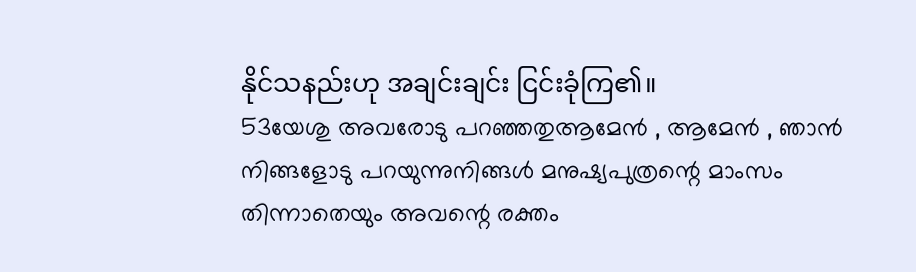နိုင်သနည်းဟု အချင်းချင်း ငြင်းခုံကြ၏။
53യേശു അവരോടു പറഞ്ഞതുആമേന്‍ , ആമേന്‍ , ഞാന്‍ നിങ്ങളോടു പറയുന്നുനിങ്ങള്‍ മനുഷ്യപുത്രന്റെ മാംസം തിന്നാതെയും അവന്റെ രക്തം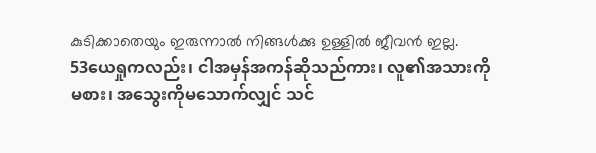കുടിക്കാതെയും ഇരുന്നാല്‍ നിങ്ങള്‍ക്കു ഉള്ളില്‍ ജീവന്‍ ഇല്ല.
53ယေရှုကလည်း၊ ငါအမှန်အကန်ဆိုသည်ကား၊ လူ၏အသားကိုမစား၊ အသွေးကိုမသောက်လျှင် သင်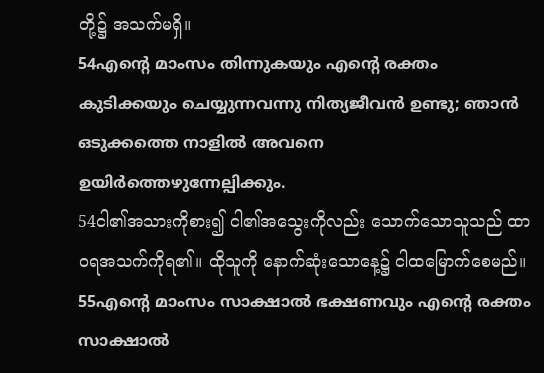တို့၌ အသက်မရှိ။
54എന്റെ മാംസം തിന്നുകയും എന്റെ രക്തം കുടിക്കയും ചെയ്യുന്നവന്നു നിത്യജീവന്‍ ഉണ്ടു; ഞാന്‍ ഒടുക്കത്തെ നാളില്‍ അവനെ ഉയിര്‍ത്തെഴുന്നേല്പിക്കും.
54ငါ၏အသားကိုစား၍ ငါ၏အသွေးကိုလည်း သောက်သောသူသည် ထာဝရအသက်ကိုရ၏။ ထိုသူကို နောက်ဆုံးသောနေ့၌ ငါထမြောက်စေမည်။
55എന്റെ മാംസം സാക്ഷാല്‍ ഭക്ഷണവും എന്റെ രക്തം സാക്ഷാല്‍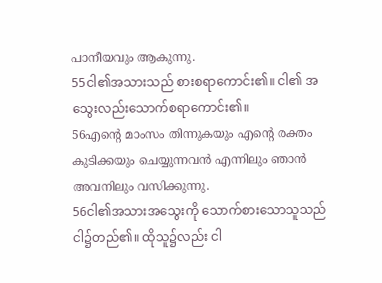പാനീയവും ആകുന്നു.
55ငါ၏အသားသည် စားစရာကောင်း၏။ ငါ၏ အသွေးလည်းသောက်စရာကောင်း၏။
56എന്റെ മാംസം തിന്നുകയും എന്റെ രക്തം കുടിക്കയും ചെയ്യുന്നവന്‍ എന്നിലും ഞാന്‍ അവനിലും വസിക്കുന്നു.
56ငါ၏အသားအသွေးကို သောက်စားသောသူသည် ငါ၌တည်၏။ ထိုသူ၌လည်း ငါ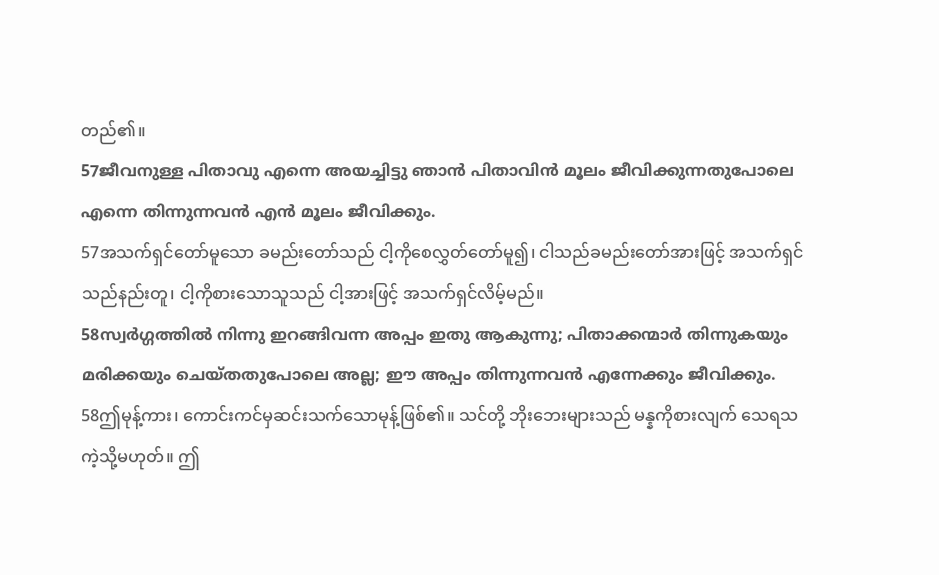တည်၏။
57ജീവനുള്ള പിതാവു എന്നെ അയച്ചിട്ടു ഞാന്‍ പിതാവിന്‍ മൂലം ജീവിക്കുന്നതുപോലെ എന്നെ തിന്നുന്നവന്‍ എന്‍ മൂലം ജീവിക്കും.
57အသက်ရှင်တော်မူသော ခမည်းတော်သည် ငါ့ကိုစေလွှတ်တော်မူ၍၊ ငါသည်ခမည်းတော်အားဖြင့် အသက်ရှင်သည်နည်းတူ၊ ငါ့ကိုစားသောသူသည် ငါ့အားဖြင့် အသက်ရှင်လိမ့်မည်။
58സ്വര്‍ഗ്ഗത്തില്‍ നിന്നു ഇറങ്ങിവന്ന അപ്പം ഇതു ആകുന്നു; പിതാക്കന്മാര്‍ തിന്നുകയും മരിക്കയും ചെയ്തതുപോലെ അല്ല; ഈ അപ്പം തിന്നുന്നവന്‍ എന്നേക്കും ജീവിക്കും.
58ဤမုန့်ကား၊ ကောင်းကင်မှဆင်းသက်သောမုန့်ဖြစ်၏။ သင်တို့ ဘိုးဘေးများသည် မန္နကိုစားလျက် သေရသကဲ့သို့မဟုတ်။ ဤ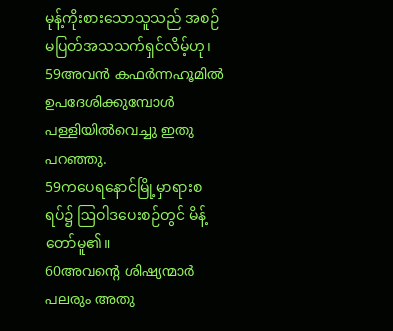မုန့်ကိုးစားသောသူသည် အစဉ်မပြတ်အသသက်ရှင်လိမ့်ဟု၊
59അവന്‍ കഫര്‍ന്നഹൂമില്‍ ഉപദേശിക്കുമ്പോള്‍ പള്ളിയില്‍വെച്ചു ഇതു പറഞ്ഞു.
59ကပေရနောင်မြို့မှာရားစရပ်၌ ဩဝါဒပေးစဉ်တွင် မိန့်တော်မူ၏။
60അവന്റെ ശിഷ്യന്മാര്‍ പലരും അതു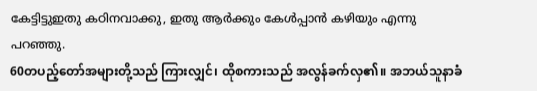കേട്ടിട്ടുഇതു കഠിനവാക്കു, ഇതു ആര്‍ക്കും കേള്‍പ്പാന്‍ കഴിയും എന്നു പറഞ്ഞു.
60တပည့်တော်အများတို့သည် ကြားလျှင်၊ ထိုစကားသည် အလွန်ခက်လှ၏။ အဘယ်သူနာခံ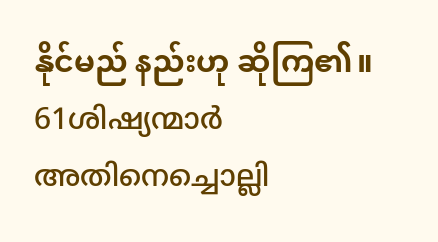နိုင်မည် နည်းဟု ဆိုကြ၏။
61ശിഷ്യന്മാര്‍ അതിനെച്ചൊല്ലി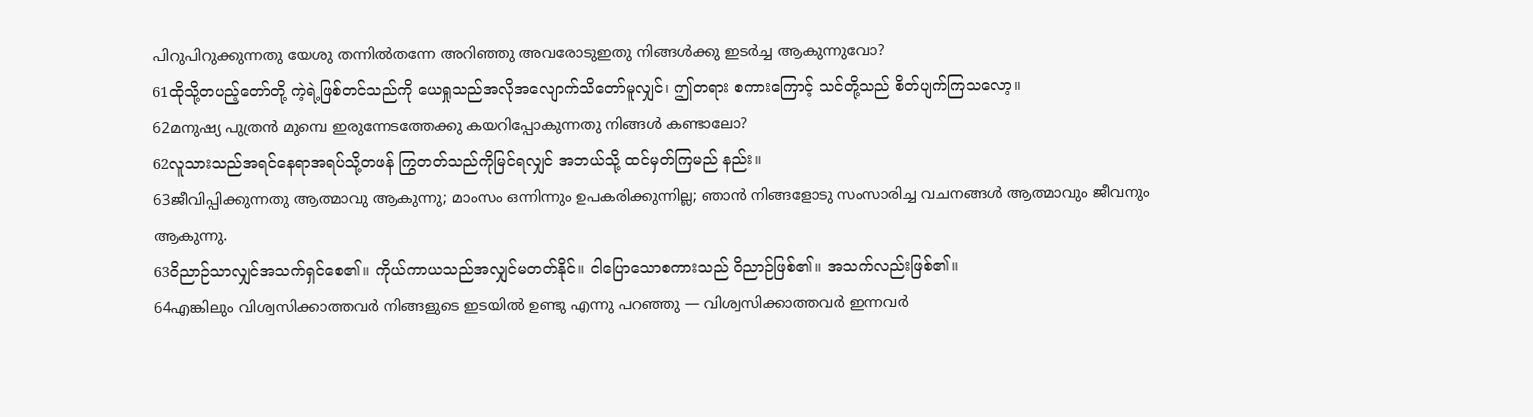പിറുപിറുക്കുന്നതു യേശു തന്നില്‍തന്നേ അറിഞ്ഞു അവരോടുഇതു നിങ്ങള്‍ക്കു ഇടര്‍ച്ച ആകുന്നുവോ?
61ထိုသို့တပည့်တော်တို့ ကဲ့ရဲ့ဖြစ်တင်သည်ကို ယေရှုသည်အလိုအလျောက်သိတော်မူလျှင်၊ ဤတရား စကားကြောင့် သင်တို့သည် စိတ်ပျက်ကြသလော့။
62മനുഷ്യ പുത്രന്‍ മുമ്പെ ഇരുന്നേടത്തേക്കു കയറിപ്പോകുന്നതു നിങ്ങള്‍ കണ്ടാലോ?
62လူသားသည်အရင်နေရာအရပ်သို့တဖန် ကြွတတ်သည်ကိုမြင်ရလျှင် အဘယ်သို့ ထင်မှတ်ကြမည် နည်း။
63ജീവിപ്പിക്കുന്നതു ആത്മാവു ആകുന്നു; മാംസം ഒന്നിന്നും ഉപകരിക്കുന്നില്ല; ഞാന്‍ നിങ്ങളോടു സംസാരിച്ച വചനങ്ങള്‍ ആത്മാവും ജീവനും ആകുന്നു.
63ဝိညာဉ်သာလျှင်အသက်ရှင်စေ၏။ ကိုယ်ကာယသည်အလျှင်မတတ်နိုင်။ ငါပြောသောစကားသည် ဝိညာဉ်ဖြစ်၏။ အသက်လည်းဖြစ်၏။
64എങ്കിലും വിശ്വസിക്കാത്തവര്‍ നിങ്ങളുടെ ഇടയില്‍ ഉണ്ടു എന്നു പറഞ്ഞു — വിശ്വസിക്കാത്തവര്‍ ഇന്നവര്‍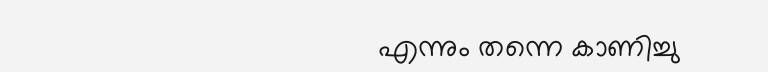എന്നും തന്നെ കാണിച്ചു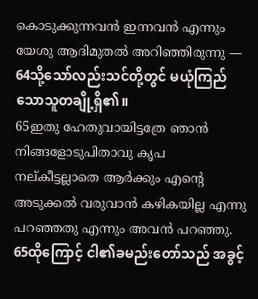കൊടുക്കുന്നവന്‍ ഇന്നവന്‍ എന്നും യേശു ആദിമുതല്‍ അറിഞ്ഞിരുന്നു —
64သို့သော်လည်းသင်တို့တွင် မယုံကြည်သောသူတချို့ရှိ၏။
65ഇതു ഹേതുവായിട്ടത്രേ ഞാന്‍ നിങ്ങളോടുപിതാവു കൃപ നല്കീട്ടല്ലാതെ ആര്‍ക്കും എന്റെ അടുക്കല്‍ വരുവാന്‍ കഴികയില്ല എന്നു പറഞ്ഞതു എന്നും അവന്‍ പറഞ്ഞു.
65ထိုကြောင့် ငါ၏ခမည်းတော်သည် အခွင့်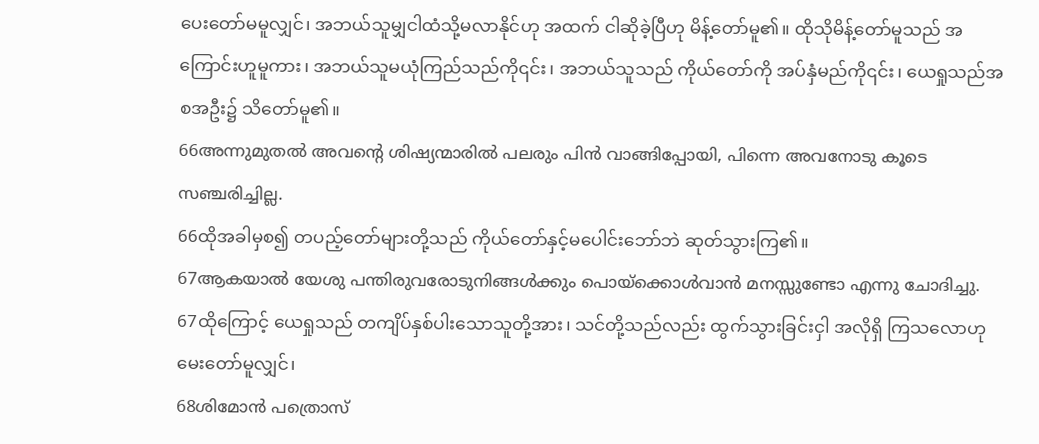ပေးတော်မမူလျှင်၊ အဘယ်သူမျှငါထံသို့မလာနိုင်ဟု အထက် ငါဆိုခဲ့ပြီဟု မိန့်တော်မူ၏။ ထိုသိုမိန့်တော်မူသည် အကြောင်းဟူမူကား၊ အဘယ်သူမယုံကြည်သည်ကို၎င်း၊ အဘယ်သူသည် ကိုယ်တော်ကို အပ်နှံမည်ကို၎င်း၊ ယေရှုသည်အစအဦး၌ သိတော်မူ၏။
66അന്നുമുതല്‍ അവന്റെ ശിഷ്യന്മാരില്‍ പലരും പിന്‍ വാങ്ങിപ്പോയി, പിന്നെ അവനോടു കൂടെ സഞ്ചരിച്ചില്ല.
66ထိုအခါမှစ၍ တပည့်တော်များတို့သည် ကိုယ်တော်နှင့်မပေါင်းဘော်ဘဲ ဆုတ်သွားကြ၏။
67ആകയാല്‍ യേശു പന്തിരുവരോടുനിങ്ങള്‍ക്കും പൊയ്ക്കൊള്‍വാന്‍ മനസ്സുണ്ടോ എന്നു ചോദിച്ചു.
67ထိုကြောင့် ယေရှုသည် တကျိပ်နှစ်ပါးသောသူတို့အား၊ သင်တို့သည်လည်း ထွက်သွားခြင်းငှါ အလိုရှိ ကြသလောဟုမေးတော်မူလျှင်၊
68ശിമോന്‍ പത്രൊസ്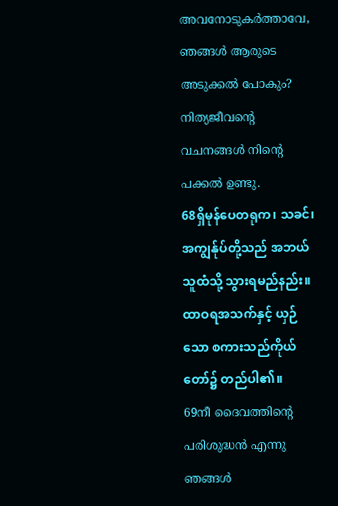അവനോടുകര്‍ത്താവേ, ഞങ്ങള്‍ ആരുടെ അടുക്കല്‍ പോകും? നിത്യജീവന്റെ വചനങ്ങള്‍ നിന്റെ പക്കല്‍ ഉണ്ടു.
68ရှိမုန်ပေတရုက၊ သခင်၊ အကျွန်ုပ်တို့သည် အဘယ်သူထံသို့ သွားရမည်နည်း။ ထာဝရအသက်နှင့် ယှဉ်သော စကားသည်ကိုယ်တော်၌ တည်ပါ၏။
69നീ ദൈവത്തിന്റെ പരിശുദ്ധന്‍ എന്നു ഞങ്ങള്‍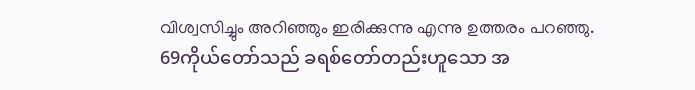വിശ്വസിച്ചും അറിഞ്ഞും ഇരിക്കുന്നു എന്നു ഉത്തരം പറഞ്ഞു.
69ကိုယ်တော်သည် ခရစ်တော်တည်းဟူသော အ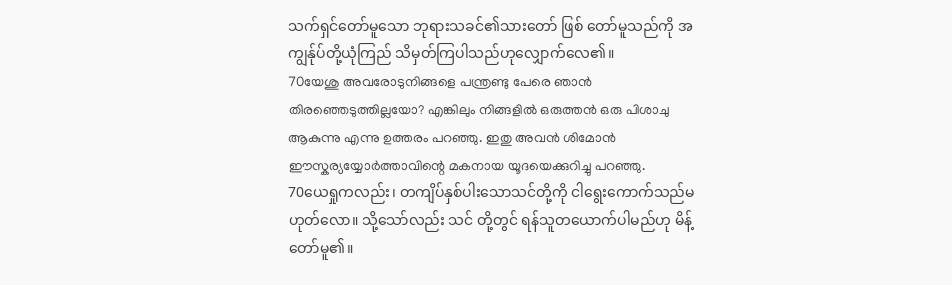သက်ရှင်တော်မူသော ဘုရားသခင်၏သားတော် ဖြစ် တော်မူသည်ကို အကျွန်ုပ်တို့ယုံကြည် သိမှတ်ကြပါသည်ဟုလျှောက်လေ၏။
70യേശു അവരോടുനിങ്ങളെ പന്ത്രണ്ടു പേരെ ഞാന്‍ തിരഞ്ഞെടുത്തില്ലയോ? എങ്കിലും നിങ്ങളില്‍ ഒരുത്തന്‍ ഒരു പിശാചു ആകുന്നു എന്നു ഉത്തരം പറഞ്ഞു. ഇതു അവന്‍ ശിമോന്‍ ഈസ്കര്യയ്യോര്‍ത്താവിന്റെ മകനായ യൂദയെക്കുറിച്ചു പറഞ്ഞു.
70ယေရှုကလည်း၊ တကျိပ်နှစ်ပါးသောသင်တို့ကို ငါရွေးကောက်သည်မဟုတ်လော။ သို့သော်လည်း သင် တို့တွင် ရန်သူတယောက်ပါမည်ဟု မိန့်တော်မူ၏။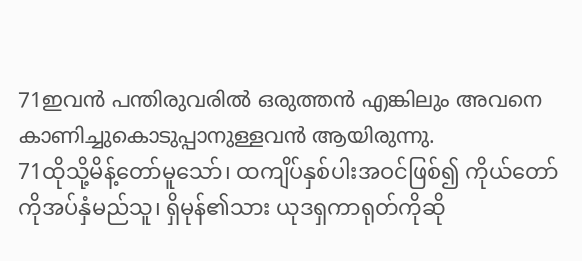71ഇവന്‍ പന്തിരുവരില്‍ ഒരുത്തന്‍ എങ്കിലും അവനെ കാണിച്ചുകൊടുപ്പാനുള്ളവന്‍ ആയിരുന്നു.
71ထိုသို့မိန့်တော်မူသော်၊ ထကျိပ်နှစ်ပါးအဝင်ဖြစ်၍ ကိုယ်တော်ကိုအပ်နှံမည်သူ၊ ရှိမုန်၏သား ယုဒရှကာရုတ်ကိုဆို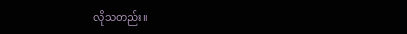လိုသတည်း။